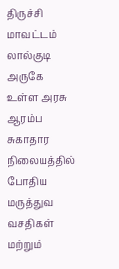திருச்சி மாவட்டம் லால்குடி அருகே உள்ள அரசு ஆரம்ப சுகாதார நிலையத்தில் போதிய மருத்துவ வசதிகள் மற்றும்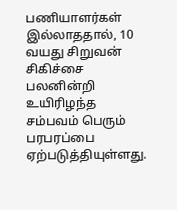பணியாளர்கள் இல்லாததால், 10 வயது சிறுவன் சிகிச்சை பலனின்றி உயிரிழந்த சம்பவம் பெரும் பரபரப்பை ஏற்படுத்தியுள்ளது.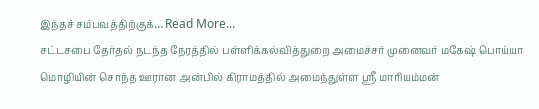இந்தச் சம்பவத்திற்குக்… Read More...
சட்டசபை தேர்தல் நடந்த நேரத்தில் பள்ளிக்கல்வித்துறை அமைச்சர் முனைவர் மகேஷ் பொய்யா மொழியின் சொந்த ஊரான அன்பில் கிராமத்தில் அமைந்துள்ள ஸ்ரீ மாரியம்மன்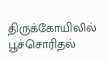திருக்கோயிலில் பூச்சொரிதல்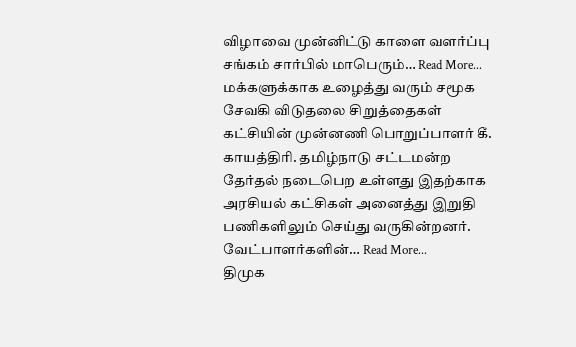விழாவை முன்னிட்டு காளை வளர்ப்பு சங்கம் சார்பில் மாபெரும்… Read More...
மக்களுக்காக உழைத்து வரும் சமூக சேவகி விடுதலை சிறுத்தைகள் கட்சியின் முன்னணி பொறுப்பாளர் கீ. காயத்திரி. தமிழ்நாடு சட்டமன்ற தேர்தல் நடைபெற உள்ளது இதற்காக அரசியல் கட்சிகள் அனைத்து இறுதி பணிகளிலும் செய்து வருகின்றனர்.
வேட்பாளர்களின்… Read More...
திமுக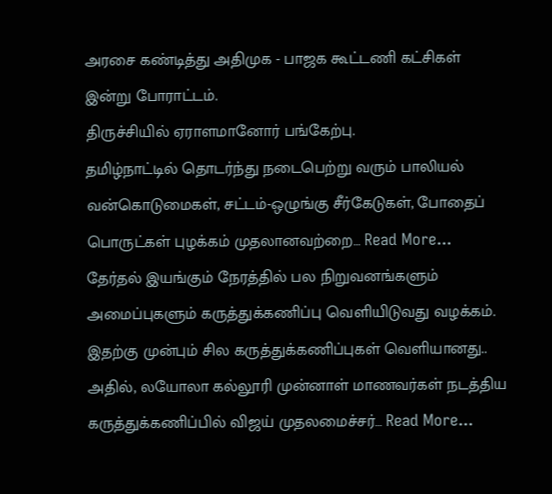அரசை கண்டித்து அதிமுக - பாஜக கூட்டணி கட்சிகள் இன்று போராட்டம்.
திருச்சியில் ஏராளமானோர் பங்கேற்பு.
தமிழ்நாட்டில் தொடர்ந்து நடைபெற்று வரும் பாலியல் வன்கொடுமைகள், சட்டம்-ஒழுங்கு சீர்கேடுகள், போதைப் பொருட்கள் புழக்கம் முதலானவற்றை… Read More...
தேர்தல் இயங்கும் நேரத்தில் பல நிறுவனங்களும் அமைப்புகளும் கருத்துக்கணிப்பு வெளியிடுவது வழக்கம்.
இதற்கு முன்பும் சில கருத்துக்கணிப்புகள் வெளியானது.. அதில், லயோலா கல்லூரி முன்னாள் மாணவர்கள் நடத்திய கருத்துக்கணிப்பில் விஜய் முதலமைச்சர்… Read More...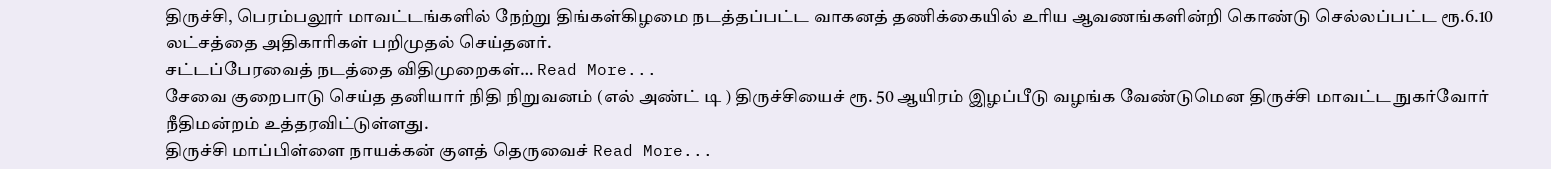திருச்சி, பெரம்பலூர் மாவட்டங்களில் நேற்று திங்கள்கிழமை நடத்தப்பட்ட வாகனத் தணிக்கையில் உரிய ஆவணங்களின்றி கொண்டு செல்லப்பட்ட ரூ.6.10 லட்சத்தை அதிகாரிகள் பறிமுதல் செய்தனர்.
சட்டப்பேரவைத் நடத்தை விதிமுறைகள்… Read More...
சேவை குறைபாடு செய்த தனியார் நிதி நிறுவனம் (எல் அண்ட் டி ) திருச்சியைச் ரூ. 50 ஆயிரம் இழப்பீடு வழங்க வேண்டுமென திருச்சி மாவட்ட நுகர்வோர் நீதிமன்றம் உத்தரவிட்டுள்ளது.
திருச்சி மாப்பிள்ளை நாயக்கன் குளத் தெருவைச் Read More...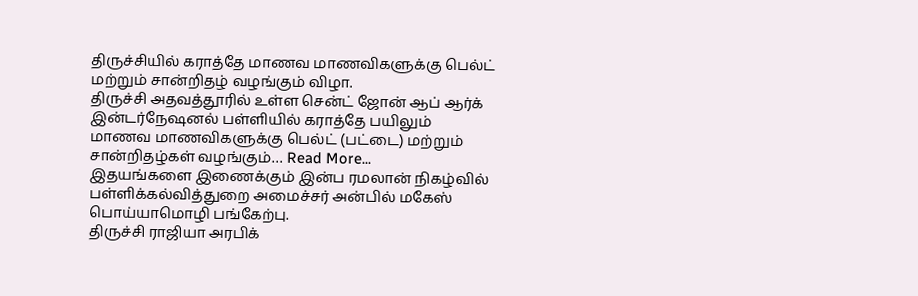திருச்சியில் கராத்தே மாணவ மாணவிகளுக்கு பெல்ட் மற்றும் சான்றிதழ் வழங்கும் விழா.
திருச்சி அதவத்தூரில் உள்ள சென்ட் ஜோன் ஆப் ஆர்க் இன்டர்நேஷனல் பள்ளியில் கராத்தே பயிலும் மாணவ மாணவிகளுக்கு பெல்ட் (பட்டை) மற்றும் சான்றிதழ்கள் வழங்கும்… Read More...
இதயங்களை இணைக்கும் இன்ப ரமலான் நிகழ்வில் பள்ளிக்கல்வித்துறை அமைச்சர் அன்பில் மகேஸ் பொய்யாமொழி பங்கேற்பு.
திருச்சி ராஜியா அரபிக்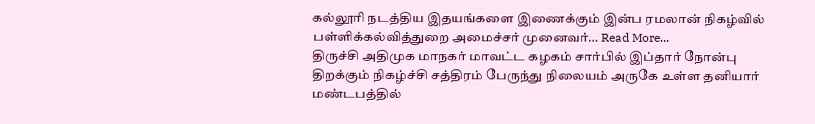கல்லூரி நடத்திய இதயங்களை இணைக்கும் இன்ப ரமலான் நிகழ்வில் பள்ளிக்கல்வித்துறை அமைச்சர் முனைவர்… Read More...
திருச்சி அதிமுக மாநகர் மாவட்ட கழகம் சார்பில் இப்தார் நோன்பு திறக்கும் நிகழ்ச்சி சத்திரம் பேருந்து நிலையம் அருகே உள்ள தனியார் மண்டபத்தில்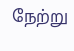நேற்று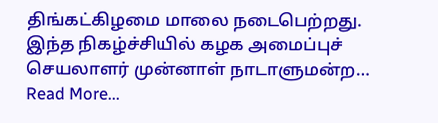திங்கட்கிழமை மாலை நடைபெற்றது.
இந்த நிகழ்ச்சியில் கழக அமைப்புச் செயலாளர் முன்னாள் நாடாளுமன்ற… Read More...